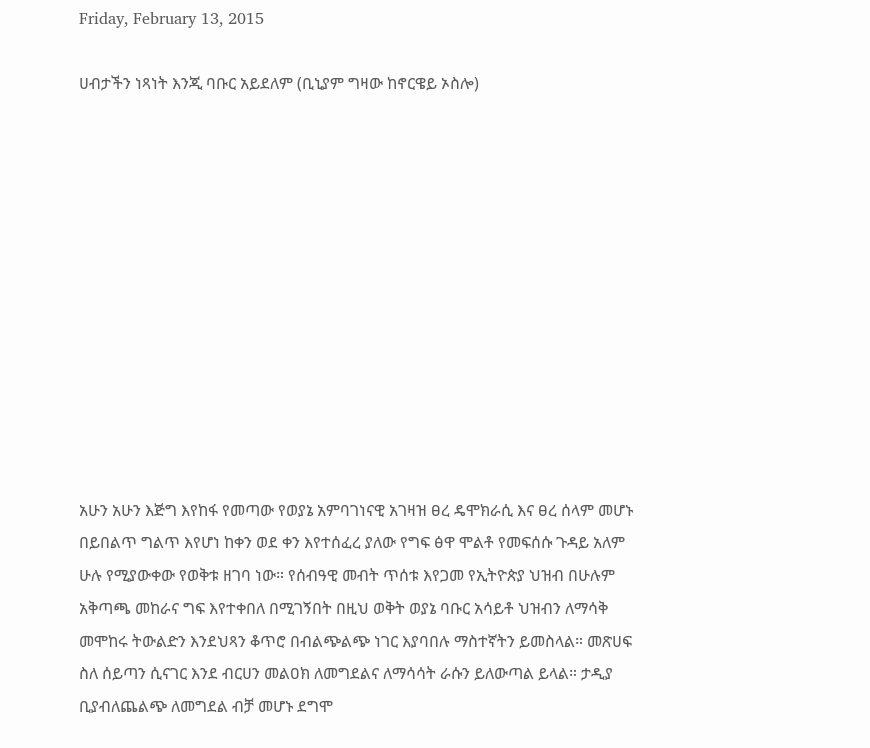Friday, February 13, 2015

ሀብታችን ነጻነት እንጂ ባቡር አይደለም (ቢኒያም ግዛው ከኖርዌይ ኦስሎ)












አሁን አሁን እጅግ እየከፋ የመጣው የወያኔ አምባገነናዊ አገዛዝ ፀረ ዴሞክራሲ እና ፀረ ሰላም መሆኑ በይበልጥ ግልጥ እየሆነ ከቀን ወደ ቀን እየተሰፈረ ያለው የግፍ ፅዋ ሞልቶ የመፍሰሱ ጉዳይ አለም ሁሉ የሚያውቀው የወቅቱ ዘገባ ነው። የሰብዓዊ መብት ጥሰቱ እየጋመ የኢትዮጵያ ህዝብ በሁሉም አቅጣጫ መከራና ግፍ እየተቀበለ በሚገኝበት በዚህ ወቅት ወያኔ ባቡር አሳይቶ ህዝብን ለማሳቅ መሞከሩ ትውልድን እንደህጻን ቆጥሮ በብልጭልጭ ነገር እያባበሉ ማስተኛትን ይመስላል። መጽሀፍ ስለ ሰይጣን ሲናገር እንደ ብርሀን መልዐክ ለመግደልና ለማሳሳት ራሱን ይለውጣል ይላል። ታዲያ ቢያብለጨልጭ ለመግደል ብቻ መሆኑ ደግሞ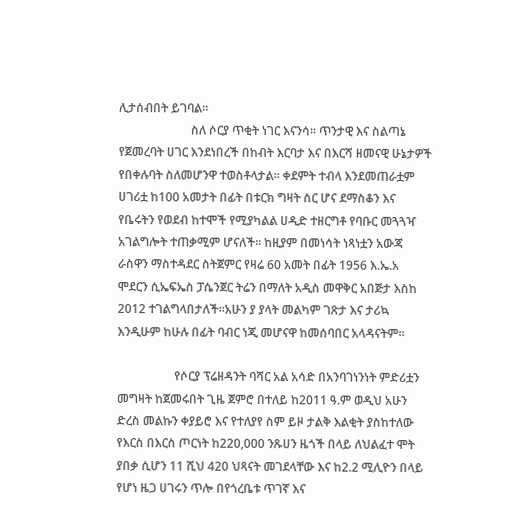ሊታሰብበት ይገባል።
                        ስለ ሶርያ ጥቂት ነገር እናንሳ። ጥንታዊ እና ስልጣኔ የጀመረባት ሀገር እንደነበረች በከብት እርባታ እና በእርሻ ዘመናዊ ሁኔታዎች የበቀሉባት ስለመሆንዋ ተወስቶላታል። ቀደምት ተብላ እንደመጠራቷም ሀገሪቷ ከ100 አመታት በፊት በቱርክ ግዛት ስር ሆና ደማስቆን እና የቤሩትን የወደብ ከተሞች የሚያካልል ሀዲድ ተዘርግቶ የባቡር መጓጓዣ አገልግሎት ተጠቃሚም ሆናለች። ከዚያም በመነሳት ነጻነቷን አውጃ ራስዋን ማስተዳደር ስትጀምር የዛሬ 60 አመት በፊት 1956 እ.ኤ.አ ሞደርን ሲኤፍኤስ ፓሴንጀር ትሬን በማለት አዲስ መዋቅር አበጅታ እስከ 2012 ተገልግላበታለች።አሁን ያ ያላት መልካም ገጽታ እና ታሪኳ እንዲሁም ከሁሉ በፊት ባብር ነጂ መሆናዋ ከመሰባበር አላዳናትም።

                   የሶርያ ፕሬዘዳንት ባሻር አል አሳድ በአንባገነንነት ምድሪቷን መግዛት ከጀመሩበት ጊዜ ጀምሮ በተለይ ከ2011 ዓ.ም ወዲህ አሁን ድረስ መልኩን ቀያይሮ እና የተለያየ ስም ይዞ ታልቅ እልቂት ያስከተለው የእርስ በእርስ ጦርነት ከ220,000 ንጹሀን ዜጎች በላይ ለህልፈተ ሞት ያበቃ ሲሆን 11 ሺህ 420 ህጻናት መገደላቸው እና ከ2.2 ሚሊዮን በላይ የሆነ ዜጋ ሀገሩን ጥሎ በየጎረቤቱ ጥገኛ እና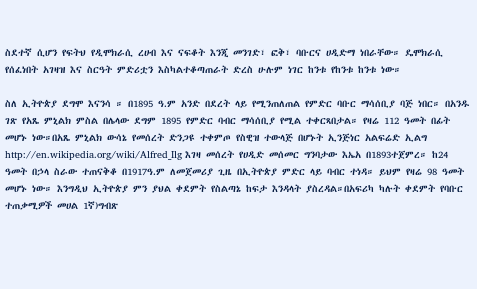ስደተኛ ሲሆን የፍትህ የዲሞክራሲ ረሀብ እና ናፍቆት እንጂ መንገድ፣ ፎቅ፣ ባቡርና ሀዲድማ ነበራቸው። ዴሞክራሲ የሰፈነበት አገዛዝ እና ስርዓት ምድሪቷን እስካልተቆጣጠራት ድረስ ሁሉም ነገር ከንቱ የከንቱ ከንቱ ነው።

ስለ ኢትዮጵያ ደግሞ እናንሳ ። በ1895 ዓ.ም አንድ በደረት ላይ የሚንጠለጠል የምድር ባቡር ማሳሰቢያ ባጅ ነበር። በአንዱ ገጽ የአጼ ምኒልክ ምስል በሌላው ደግም 1895 የምድር ባብር ማሳሰቢያ የሚል ተቀርጻበታል። የዛሬ 112 ዓመት በፊት መሆኑ ነው።በአጼ ምኒልክ ውሳኔ የመሰረት ድንጋዩ ተቀምጦ የስዊዝ ተውላጅ በሆኑት ኢንጅነር አልፍሬድ ኢልግ http://en.wikipedia.org/wiki/Alfred_Ilg እገዛ መሰረት የሀዲድ መሰመር ግንባታው እኤአ በ1893ተጀምረ። ከ24 ዓመት በኃላ ስራው ተጠናቅቆ በ1917ዓ.ም ለመጀመሪያ ጊዜ በኢትዮጵያ ምድር ላይ ባብር ተነዳ። ይህም የዛሬ 98 ዓመት መሆኑ ነው። እንግዲህ ኢትዮጵያ ምን ያህል ቀደምት የስልጣኔ ከፍታ እንዳላት ያስረዳል።በአፍሪካ ካሉት ቀደምት የባቡር ተጠቃሚዎች መሀል 1ኛ)ግብጽ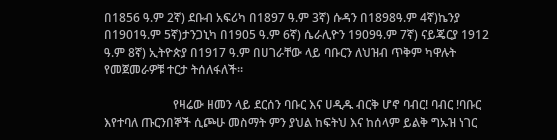በ1856 ዓ.ም 2ኛ) ደቡብ አፍሪካ በ1897 ዓ.ም 3ኛ) ሱዳን በ1898ዓ.ም 4ኛ)ኬንያ በ1901ዓ.ም 5ኛ)ታንጋኒካ በ1905 ዓ.ም 6ኛ) ሴራሊዮን 1909ዓ.ም 7ኛ) ናይጄርያ 1912 ዓ.ም 8ኛ) ኢትዮጵያ በ1917 ዓ.ም በሀገራቸው ላይ ባቡርን ለህዝብ ጥቅም ካዋሉት የመጀመራዎቹ ተርታ ትሰለፋለች።

                       የዛሬው ዘመን ላይ ደርሰን ባቡር እና ሀዲዱ ብርቅ ሆኖ ባብር! ባብር !ባቡር እየተባለ ጡርንበኞች ሲጮሁ መስማት ምን ያህል ከፍትህ እና ከሰላም ይልቅ ግኡዝ ነገር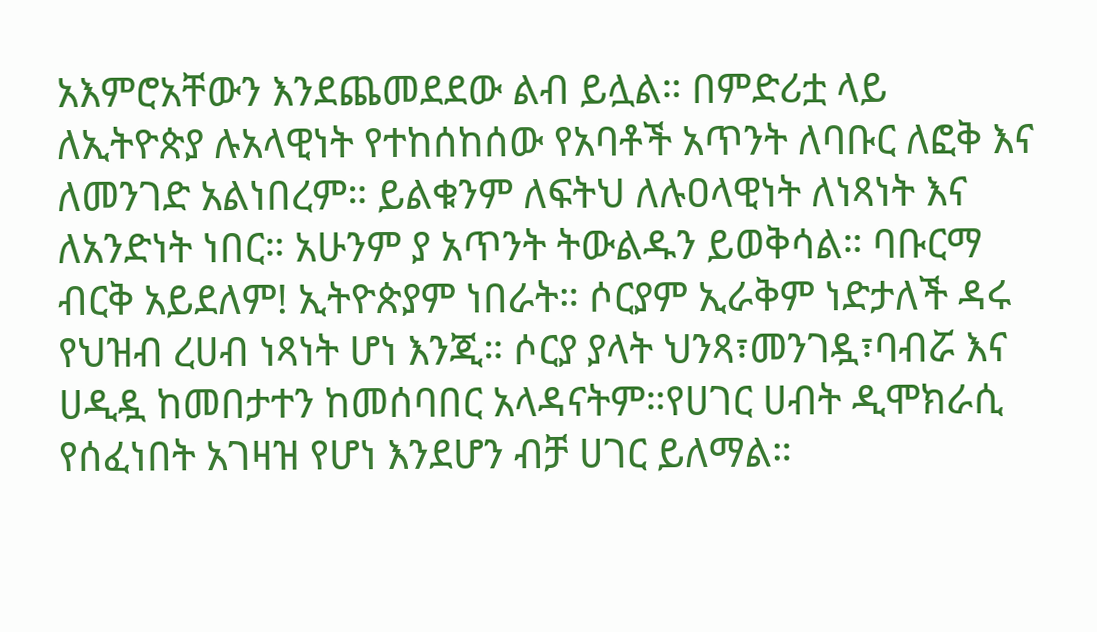አእምሮአቸውን እንደጨመደደው ልብ ይሏል። በምድሪቷ ላይ ለኢትዮጵያ ሉአላዊነት የተከሰከሰው የአባቶች አጥንት ለባቡር ለፎቅ እና ለመንገድ አልነበረም። ይልቁንም ለፍትህ ለሉዐላዊነት ለነጻነት እና ለአንድነት ነበር። አሁንም ያ አጥንት ትውልዱን ይወቅሳል። ባቡርማ ብርቅ አይደለም! ኢትዮጵያም ነበራት። ሶርያም ኢራቅም ነድታለች ዳሩ የህዝብ ረሀብ ነጻነት ሆነ እንጂ። ሶርያ ያላት ህንጻ፣መንገዷ፣ባብሯ እና ሀዲዷ ከመበታተን ከመሰባበር አላዳናትም።የሀገር ሀብት ዲሞክራሲ የሰፈነበት አገዛዝ የሆነ እንደሆን ብቻ ሀገር ይለማል።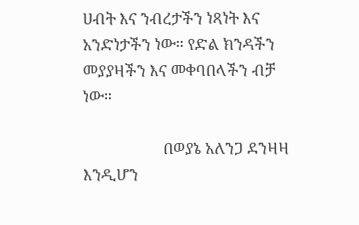ሀብት እና ንብረታችን ነጻነት እና አንድነታችን ነው። የድል ክንዳችን መያያዛችን እና መቀባበላችን ብቻ ነው።

                    በወያኔ አለንጋ ደንዛዛ እንዲሆን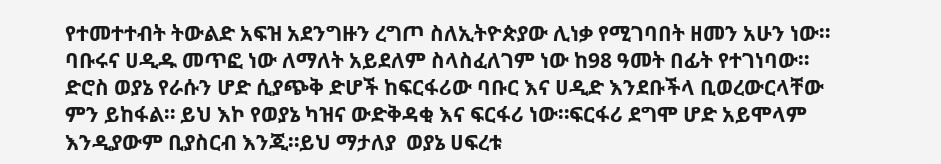የተመተተብት ትውልድ አፍዝ አደንግዙን ረግጦ ስለኢትዮጵያው ሊነቃ የሚገባበት ዘመን አሁን ነው። ባቡሩና ሀዲዱ መጥፎ ነው ለማለት አይደለም ስላስፈለገም ነው ከ98 ዓመት በፊት የተገነባው። ድሮስ ወያኔ የራሱን ሆድ ሲያጭቅ ድሆች ከፍርፋሪው ባቡር እና ሀዲድ እንደቡችላ ቢወረውርላቸው ምን ይከፋል። ይህ እኮ የወያኔ ካዝና ውድቅዳቂ እና ፍርፋሪ ነው።ፍርፋሪ ደግሞ ሆድ አይሞላም እንዲያውም ቢያስርብ እንጂ።ይህ ማታለያ  ወያኔ ሀፍረቱ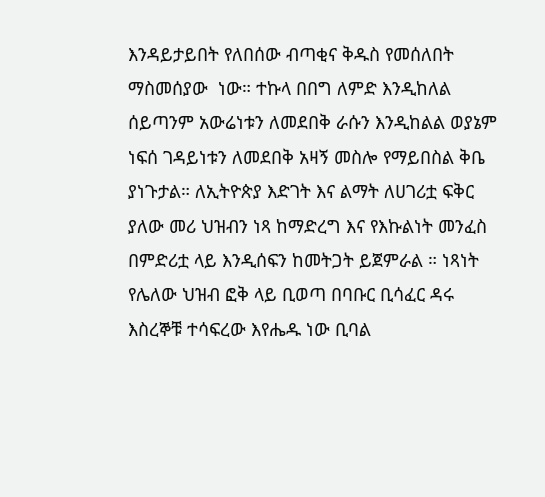እንዳይታይበት የለበሰው ብጣቂና ቅዱስ የመሰለበት ማስመሰያው  ነው። ተኩላ በበግ ለምድ እንዲከለል ሰይጣንም አውሬነቱን ለመደበቅ ራሱን እንዲከልል ወያኔም ነፍሰ ገዳይነቱን ለመደበቅ አዛኝ መስሎ የማይበስል ቅቤ ያነጉታል። ለኢትዮጵያ እድገት እና ልማት ለሀገሪቷ ፍቅር ያለው መሪ ህዝብን ነጻ ከማድረግ እና የእኩልነት መንፈስ በምድሪቷ ላይ እንዲሰፍን ከመትጋት ይጀምራል ። ነጻነት የሌለው ህዝብ ፎቅ ላይ ቢወጣ በባቡር ቢሳፈር ዳሩ እስረኞቹ ተሳፍረው እየሔዱ ነው ቢባል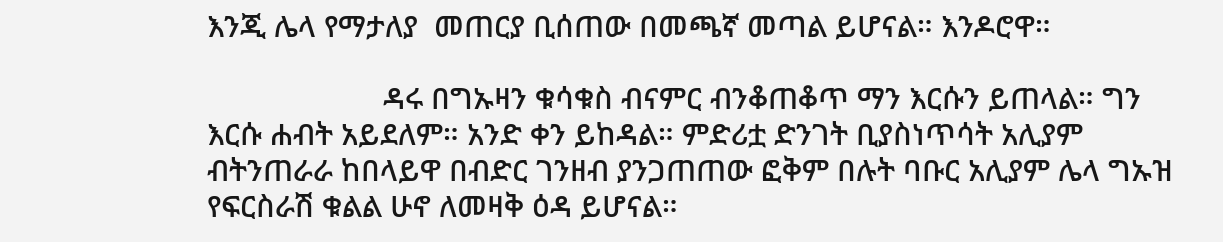እንጂ ሌላ የማታለያ  መጠርያ ቢሰጠው በመጫኛ መጣል ይሆናል። እንዶሮዋ።

                      ዳሩ በግኡዛን ቁሳቁስ ብናምር ብንቆጠቆጥ ማን እርሱን ይጠላል። ግን እርሱ ሐብት አይደለም። አንድ ቀን ይከዳል። ምድሪቷ ድንገት ቢያስነጥሳት አሊያም ብትንጠራራ ከበላይዋ በብድር ገንዘብ ያንጋጠጠው ፎቅም በሉት ባቡር አሊያም ሌላ ግኡዝ የፍርስራሽ ቁልል ሁኖ ለመዛቅ ዕዳ ይሆናል።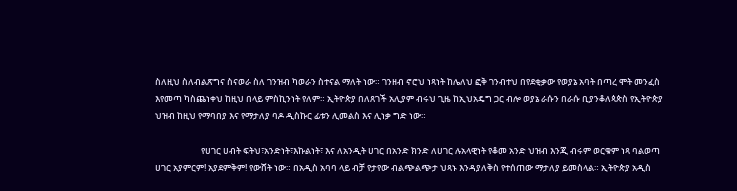ስለዚህ ስለብልጽግና ስናወራ ስለ ገንዝብ ካወራን ስተናል ማለት ነው። ገንዘብ ኖሮህ ነጻነት ከሌለህ ፎቅ ገንብተህ በየደቂቃው የወያኔ አባት በጣረ ሞት መንፈስ እየመጣ ካስጨነቀህ ከዚህ በላይ ምስኪንነት የለም። ኢትዮጵያ በለጸገች አሊያም ብሩህ ጊዜ ከኢህአዴግ ጋር ብሎ ወያኔ ራሱን በራሱ ቢያንቆለጳጵስ የኢትዮጵያ ህዝብ ከዚህ የማባበያ እና የማታለያ ባዶ ዲስኩር ፊቱን ሊመልስ እና ሊነቃ ግድ ነው።

                       የሀገር ሀብት ፍትህ፣አንድነት፣እኩልነት፣ እና ለአንዲት ሀገር በአንድ ክንድ ለሀገር ሉአላዊነት የቆመ አንድ ህዝብ እንጂ ብሩም ወርቁም ነጻ ባልወጣ ሀገር አያምርም! አያደምቅም! የውሸት ነው። በአዲስ አባባ ላይ ብቻ የታየው ብልጭልጭታ ህጻኑ እንዳያለቅስ የተሰጠው ማታለያ ይመስላል። ኢትዮጵያ አዲስ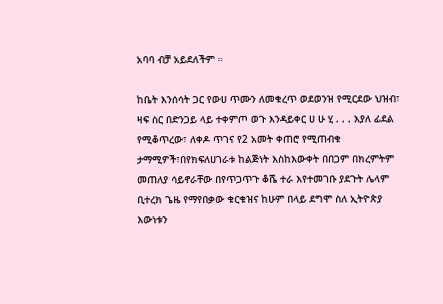አባባ ብቻ አይደለችም ።

ከቤት እንሰሳት ጋር የውሀ ጥሙን ለመቁረጥ ወደወንዝ የሚርደው ህዝብ፣ ዛፍ ስር በድንጋይ ላይ ተቀምጦ ወጉ እንዳይቀር ሀ ሁ ሂ . . . እያለ ፊደል የሚቆጥረው፣ ለቀዶ ጥገና የ2 አመት ቀጠሮ የሚጠብቁ ታማሚዎች፣በየክፍለሀገራቱ ከልጅነት እስከእውቀት በበጋም በክረምትም መጠለያ ሳይኖራቸው በየጥጋጥጉ ቆሼ ተራ እየተመገቡ ያደጉት ሌላም ቢተረክ ጌዜ የማየበቃው ቁርቁዝና ከሁም በላይ ደግሞ ስለ ኢትዮጵያ እውነቱን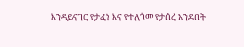እንዳይናገር የታፈነ እና የተለጎመ የታሰረ አንደበት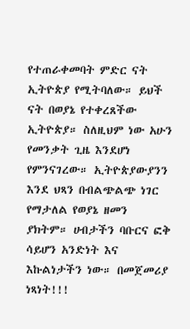የተጠራቀመባት ምድር ናት ኢትዮጵያ የሚትባለው። ይህች ናት በወያኔ የተቀረጸችው ኢትዮጵያ። ስለዚህም ነው አሁን የመንቃት ጊዜ እንደሆነ የምንናገረው። ኢትዮጵያውያንን እንደ ህጻን በብልጭልጭ ነገር የማታለል የወያኔ ዘመን ያክትም። ሀብታችን ባቡርና ፎቅ ሳይሆን አንድነት እና እኩልነታችን ነው። በመጀመሪያ ነጻነት!!!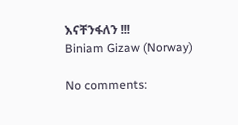እናቸንፋለን !!!
Biniam Gizaw (Norway)

No comments: